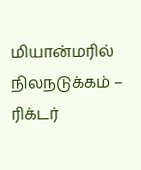மியான்மரில் நிலநடுக்கம் – ரிக்டர்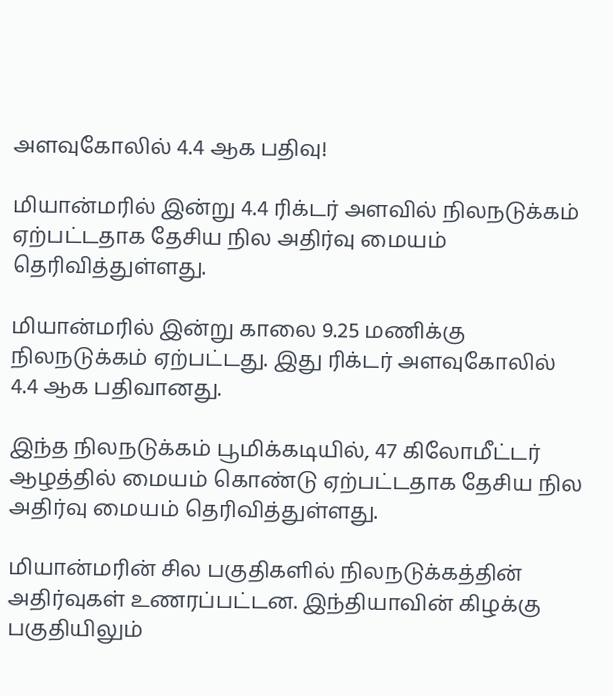அளவுகோலில் 4.4 ஆக பதிவு!

மியான்மரில் இன்று 4.4 ரிக்டர் அளவில் நிலநடுக்கம் ஏற்பட்டதாக தேசிய நில அதிர்வு மையம் தெரிவித்துள்ளது.

மியான்மரில் இன்று காலை 9.25 மணிக்கு நிலநடுக்கம் ஏற்பட்டது. இது ரிக்டர் அளவுகோலில் 4.4 ஆக பதிவானது.

இந்த நிலநடுக்கம் பூமிக்கடியில், 47 கிலோமீட்டர் ஆழத்தில் மையம் கொண்டு ஏற்பட்டதாக தேசிய நில அதிர்வு மையம் தெரிவித்துள்ளது.

மியான்மரின் சில பகுதிகளில் நிலநடுக்கத்தின் அதிர்வுகள் உணரப்பட்டன. இந்தியாவின் கிழக்கு பகுதியிலும்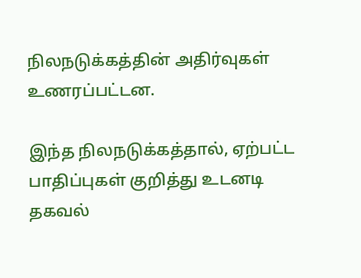நிலநடுக்கத்தின் அதிர்வுகள் உணரப்பட்டன.

இந்த நிலநடுக்கத்தால், ஏற்பட்ட பாதிப்புகள் குறித்து உடனடி தகவல்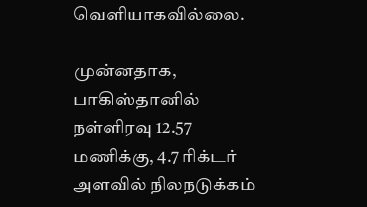வெளியாகவில்லை.

முன்னதாக, பாகிஸ்தானில் நள்ளிரவு 12.57 மணிக்கு, 4.7 ரிக்டர் அளவில் நிலநடுக்கம்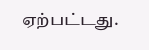ஏற்பட்டது.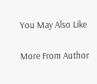You May Also Like

More From Author